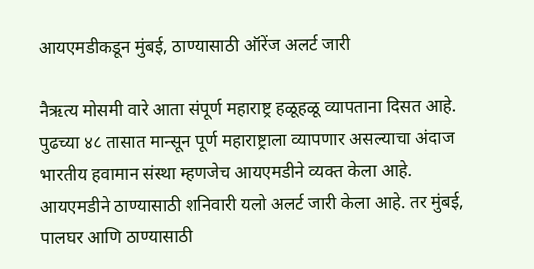आयएमडीकडून मुंबई, ठाण्यासाठी ऑरेंज अलर्ट जारी

नैऋत्य मोसमी वारे आता संपूर्ण महाराष्ट्र हळूहळू व्यापताना दिसत आहे. पुढच्या ४८ तासात मान्सून पूर्ण महाराष्ट्राला व्यापणार असल्याचा अंदाज भारतीय हवामान संस्था म्हणजेच आयएमडीने व्यक्त केला आहे. आयएमडीने ठाण्यासाठी शनिवारी यलो अलर्ट जारी केला आहे. तर मुंबई, पालघर आणि ठाण्यासाठी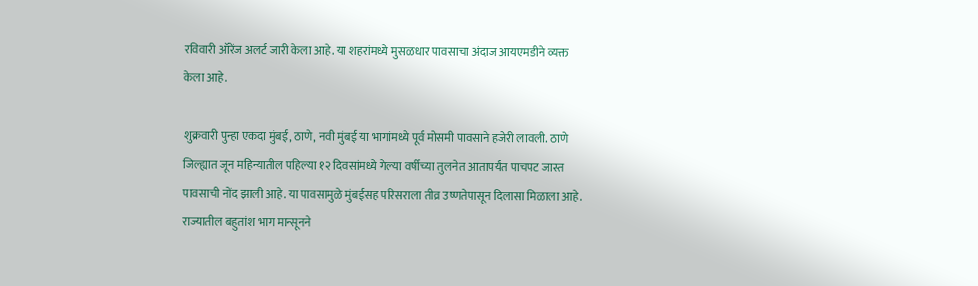रविवारी ऑरेंज अलर्ट जारी केला आहे. या शहरांमध्ये मुसळधार पावसाचा अंदाज आयएमडीने व्यक्त केला आहे.

शुक्रवारी पुन्हा एकदा मुंबई, ठाणे, नवी मुंबई या भागांमध्ये पूर्व मोसमी पावसाने हजेरी लावली. ठाणे जिल्ह्यात जून महिन्यातील पहिल्या १२ दिवसांमध्ये गेल्या वर्षीच्या तुलनेत आतापर्यंत पाचपट जास्त पावसाची नोंद झाली आहे. या पावसामुळे मुंबईसह परिसराला तीव्र उष्णतेपासून दिलासा मिळाला आहे. राज्यातील बहुतांश भाग मान्सूनने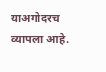याअगोदरच व्यापला आहे.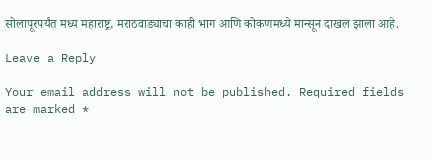सोलापूरपर्यंत मध्य महाराष्ट्र, मराठवाड्याचा काही भाग आणि कोकणमध्ये मान्सून दाखल झाला आहे.

Leave a Reply

Your email address will not be published. Required fields are marked *